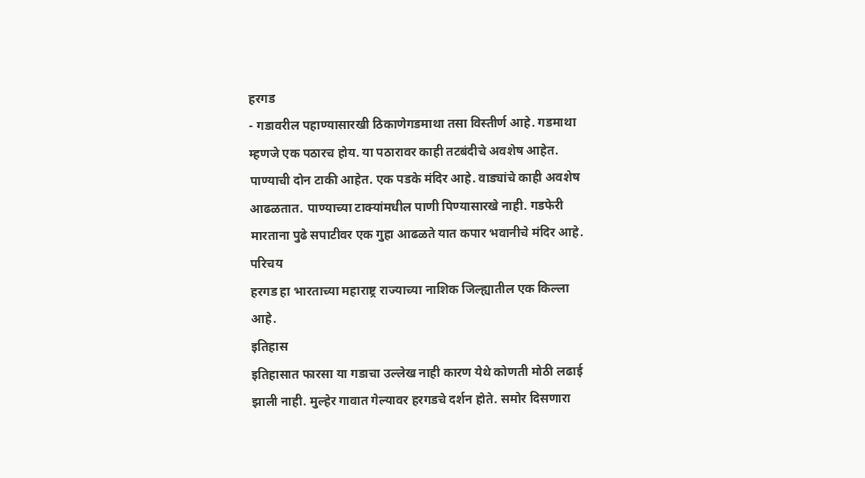हरगड
- गडावरील पहाण्यासारखी ठिकाणेगडमाथा तसा विस्तीर्ण आहे. गडमाथा म्हणजे एक पठारच होय. या पठारावर काही तटबंदीचे अवशेष आहेत. पाण्याची दोन टाकी आहेत. एक पडके मंदिर आहे. वाड्यांचे काही अवशेष आढळतात. पाण्याच्या टाक्यांमधील पाणी पिण्यासारखे नाही. गडफेरी मारताना पुढे सपाटीवर एक गुहा आढळते यात कपार भवानीचे मंदिर आहे.
परिचय
हरगड हा भारताच्या महाराष्ट्र राज्याच्या नाशिक जिल्ह्यातील एक किल्ला आहे.
इतिहास
इतिहासात फारसा या गडाचा उल्लेख नाही कारण येथे कोणती मोठी लढाई झाली नाही. मुल्हेर गावात गेल्यावर हरगडचे दर्शन होते. समोर दिसणारा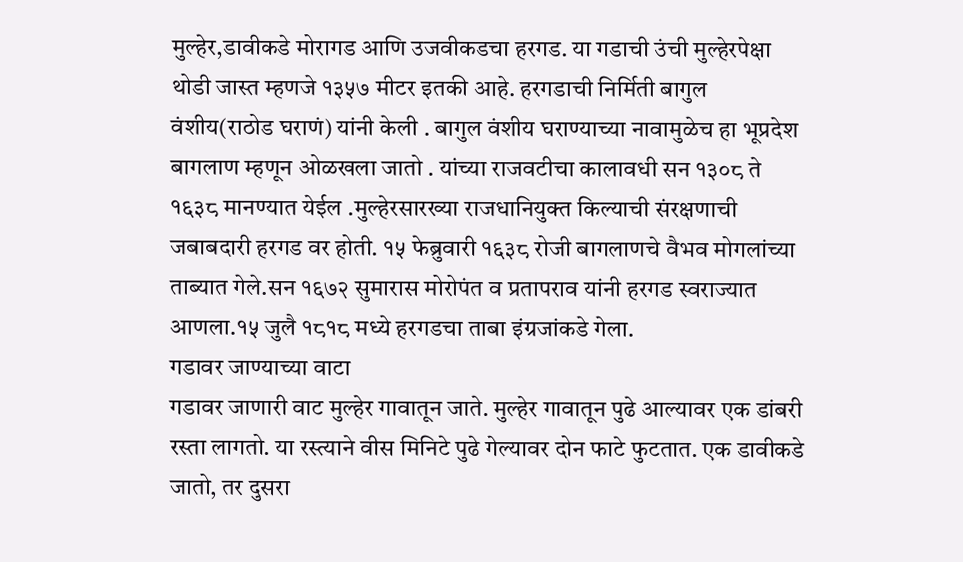मुल्हेर,डावीकडे मोरागड आणि उजवीकडचा हरगड. या गडाची उंची मुल्हेरपेक्षा थोडी जास्त म्हणजे १३५७ मीटर इतकी आहे. हरगडाची निर्मिती बागुल वंशीय(राठोड घराणं) यांनी केली . बागुल वंशीय घराण्याच्या नावामुळेच हा भूप्रदेश बागलाण म्हणून ओळखला जातो . यांच्या राजवटीचा कालावधी सन १३०८ ते १६३८ मानण्यात येईल .मुल्हेरसारख्या राजधानियुक्त किल्याची संरक्षणाची जबाबदारी हरगड वर होती. १५ फेब्रुवारी १६३८ रोजी बागलाणचे वैभव मोगलांच्या ताब्यात गेले.सन १६७२ सुमारास मोरोपंत व प्रतापराव यांनी हरगड स्वराज्यात आणला.१५ जुलै १८१८ मध्ये हरगडचा ताबा इंग्रजांकडे गेला.
गडावर जाण्याच्या वाटा
गडावर जाणारी वाट मुल्हेर गावातून जाते. मुल्हेर गावातून पुढे आल्यावर एक डांबरी रस्ता लागतो. या रस्त्याने वीस मिनिटे पुढे गेल्यावर दोन फाटे फुटतात. एक डावीकडे जातो, तर दुसरा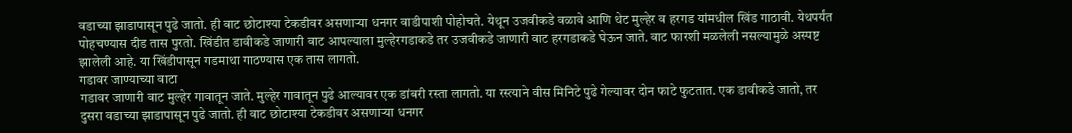वडाच्या झाडापासून पुढे जातो. ही वाट छोटाश्या टेकडीवर असणाऱ्या धनगर वाडीपाशी पोहोचते. येथून उजवीकडे वळावे आणि थेट मुल्हेर व हरगड यांमधील खिंड गाठावी. येथपर्यंत पोहचण्यास दीड तास पुरतो. खिंडीत डावीकडे जाणारी वाट आपल्याला मुल्हेरगडाकडे तर उजवीकडे जाणारी वाट हरगडाकडे घेऊन जाते. वाट फारशी मळलेली नसल्यामुळे अस्पष्ट झालेली आहे. या खिंडीपासून गडमाथा गाठण्यास एक तास लागतो.
गडावर जाण्याच्या वाटा
गडावर जाणारी वाट मुल्हेर गावातून जाते. मुल्हेर गावातून पुढे आल्यावर एक डांबरी रस्ता लागतो. या रस्त्याने वीस मिनिटे पुढे गेल्यावर दोन फाटे फुटतात. एक डावीकडे जातो, तर दुसरा वडाच्या झाडापासून पुढे जातो. ही वाट छोटाश्या टेकडीवर असणाऱ्या धनगर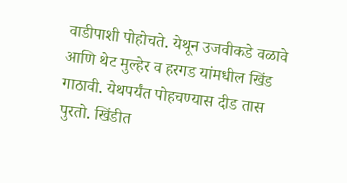वाडीपाशी पोहोचते. येथून उजवीकडे वळावे आणि थेट मुल्हेर व हरगड यांमधील खिंड गाठावी. येथपर्यंत पोहचण्यास दीड तास पुरतो. खिंडीत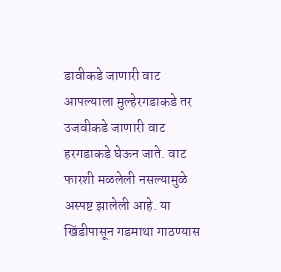डावीकडे जाणारी वाट आपल्याला मुल्हेरगडाकडे तर उजवीकडे जाणारी वाट हरगडाकडे घेऊन जाते. वाट फारशी मळलेली नसल्यामुळे अस्पष्ट झालेली आहे. या खिंडीपासून गडमाथा गाठण्यास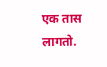एक तास लागतो.